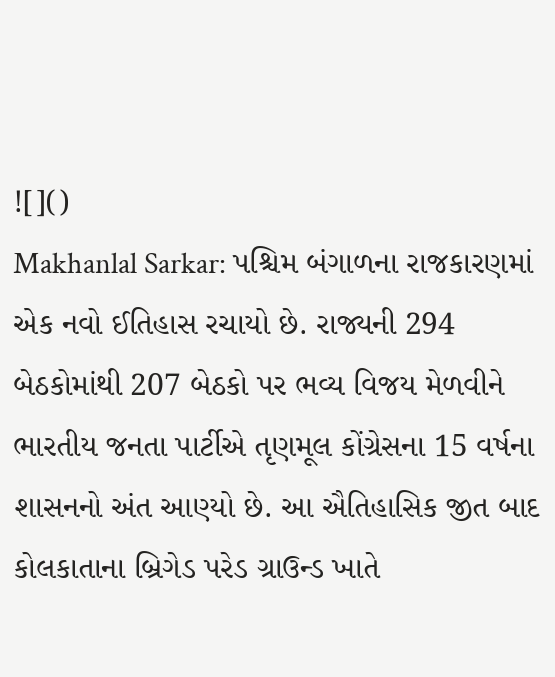![]()
Makhanlal Sarkar: પશ્ચિમ બંગાળના રાજકારણમાં એક નવો ઈતિહાસ રચાયો છે. રાજ્યની 294 બેઠકોમાંથી 207 બેઠકો પર ભવ્ય વિજય મેળવીને ભારતીય જનતા પાર્ટીએ તૃણમૂલ કોંગ્રેસના 15 વર્ષના શાસનનો અંત આણ્યો છે. આ ઐતિહાસિક જીત બાદ કોલકાતાના બ્રિગેડ પરેડ ગ્રાઉન્ડ ખાતે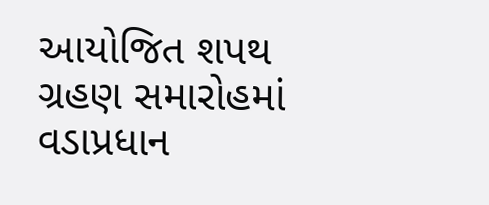આયોજિત શપથ ગ્રહણ સમારોહમાં વડાપ્રધાન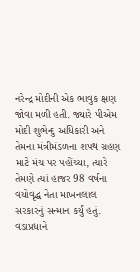નરેન્દ્ર મોદીની એક ભાવુક ક્ષણ જોવા મળી હતી. જ્યારે પીએમ મોદી શુભેન્દુ અધિકારી અને તેમના મંત્રીમંડળના શપથ ગ્રહણ માટે મંચ પર પહોંચ્યા, ત્યારે તેમણે ત્યાં હાજર 98 વર્ષના વયોવૃદ્ધ નેતા માખનલાલ સરકારનું સન્માન કર્યું હતું. વડાપ્રધાને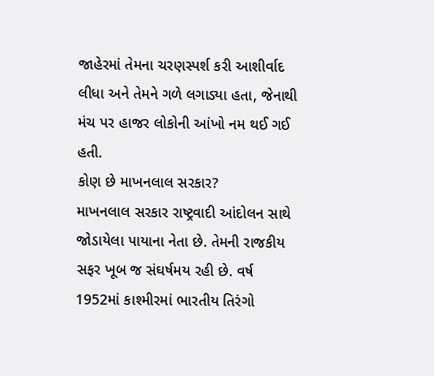જાહેરમાં તેમના ચરણસ્પર્શ કરી આશીર્વાદ લીધા અને તેમને ગળે લગાડ્યા હતા, જેનાથી મંચ પર હાજર લોકોની આંખો નમ થઈ ગઈ હતી.
કોણ છે માખનલાલ સરકાર?
માખનલાલ સરકાર રાષ્ટ્રવાદી આંદોલન સાથે જોડાયેલા પાયાના નેતા છે. તેમની રાજકીય સફર ખૂબ જ સંઘર્ષમય રહી છે. વર્ષ 1952માં કાશ્મીરમાં ભારતીય તિરંગો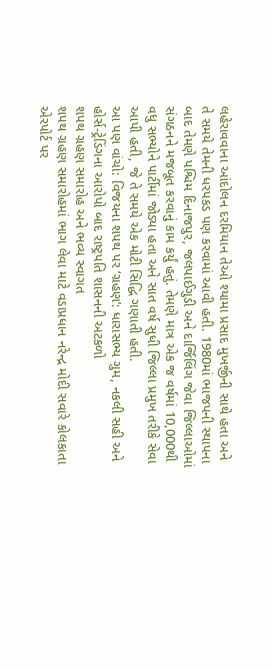લહેરાવવાના આંદોલન દરમિયાન તેઓ શ્યામા પ્રસાદ મુખર્જીની સાથે હતા અને તે સમયે તેમની ધરપકડ પણ કરવામાં આવી હતી. 1980માં ભાજપની સ્થાપના બાદ તેમણે પશ્ચિમ દિનાજપુર, જલપાઈગુડી અને દાર્જિલિંગ જેવા જિલ્લાઓમાં સંગઠનને મજબૂત કરવાનું કામ કર્યું હતું. તેમણે માત્ર એક જ વર્ષમાં 10,000થી વધુ સભ્યોને પાર્ટીમાં જોડ્યા હતા અને સાત વર્ષ સુધી જિલ્લા પ્રમુખ તરીકે સેવા આપી હતી, જે તે સમયે એક મોટી સિદ્ધિ ગણાતી હતી.
આ પણ વાંચો: વિજયના શપથ પર ‘ગ્રહણ’: ધારાસભ્ય ગુમ, નકલી સહી અને હોર્સ-ટ્રેડિંગના આરોપો બાદ રાષ્ટ્રપતિ શાસનની અટકળો
શપથ ગ્રહણ સમારોહ અને ભવ્ય સ્વાગત
શપથ ગ્રહણ સમારોહમાં ભાગ લેવા માટે વડાપ્રધાન નરેન્દ્ર મોદી સવારે કોલકાતા એરપોર્ટ પર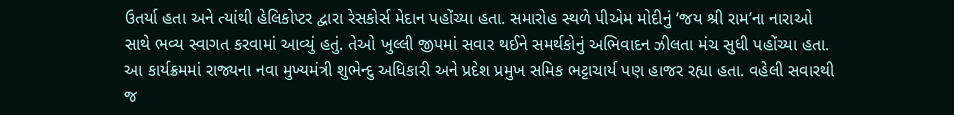ઉતર્યા હતા અને ત્યાંથી હેલિકોપ્ટર દ્વારા રેસકોર્સ મેદાન પહોંચ્યા હતા. સમારોહ સ્થળે પીએમ મોદીનું ‘જય શ્રી રામ’ના નારાઓ સાથે ભવ્ય સ્વાગત કરવામાં આવ્યું હતું. તેઓ ખુલ્લી જીપમાં સવાર થઈને સમર્થકોનું અભિવાદન ઝીલતા મંચ સુધી પહોંચ્યા હતા. આ કાર્યક્રમમાં રાજ્યના નવા મુખ્યમંત્રી શુભેન્દુ અધિકારી અને પ્રદેશ પ્રમુખ સમિક ભટ્ટાચાર્ય પણ હાજર રહ્યા હતા. વહેલી સવારથી જ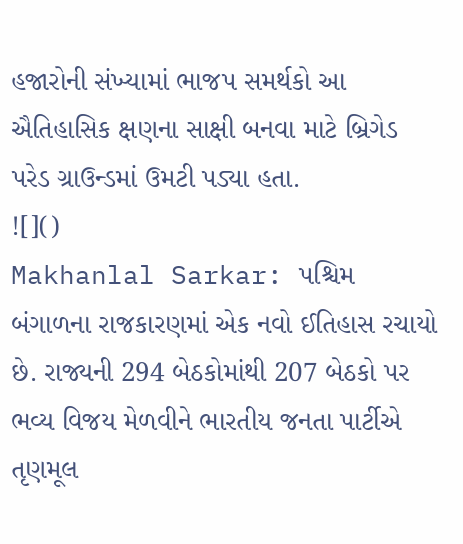હજારોની સંખ્યામાં ભાજપ સમર્થકો આ ઐતિહાસિક ક્ષણના સાક્ષી બનવા માટે બ્રિગેડ પરેડ ગ્રાઉન્ડમાં ઉમટી પડ્યા હતા.
![]()
Makhanlal Sarkar: પશ્ચિમ બંગાળના રાજકારણમાં એક નવો ઈતિહાસ રચાયો છે. રાજ્યની 294 બેઠકોમાંથી 207 બેઠકો પર ભવ્ય વિજય મેળવીને ભારતીય જનતા પાર્ટીએ તૃણમૂલ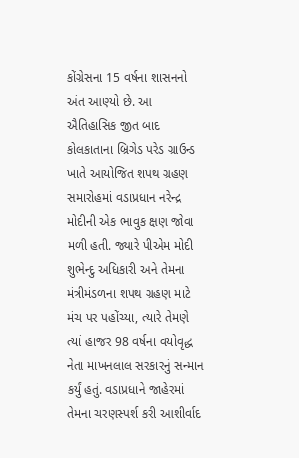કોંગ્રેસના 15 વર્ષના શાસનનો અંત આણ્યો છે. આ ઐતિહાસિક જીત બાદ કોલકાતાના બ્રિગેડ પરેડ ગ્રાઉન્ડ ખાતે આયોજિત શપથ ગ્રહણ સમારોહમાં વડાપ્રધાન નરેન્દ્ર મોદીની એક ભાવુક ક્ષણ જોવા મળી હતી. જ્યારે પીએમ મોદી શુભેન્દુ અધિકારી અને તેમના મંત્રીમંડળના શપથ ગ્રહણ માટે મંચ પર પહોંચ્યા, ત્યારે તેમણે ત્યાં હાજર 98 વર્ષના વયોવૃદ્ધ નેતા માખનલાલ સરકારનું સન્માન કર્યું હતું. વડાપ્રધાને જાહેરમાં તેમના ચરણસ્પર્શ કરી આશીર્વાદ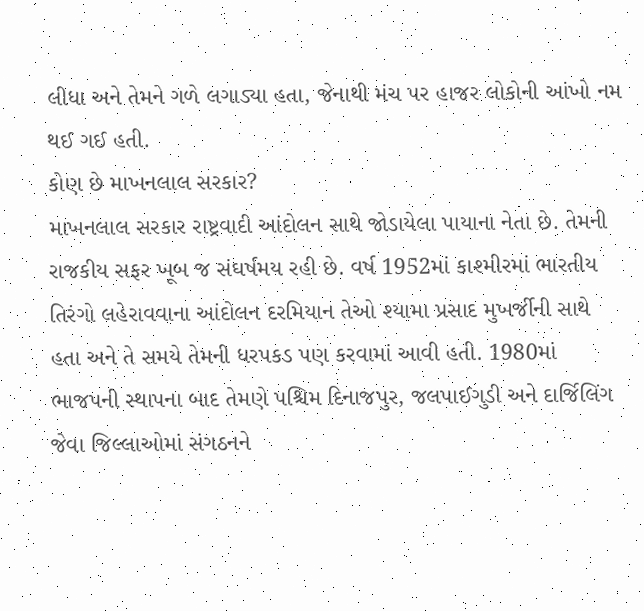લીધા અને તેમને ગળે લગાડ્યા હતા, જેનાથી મંચ પર હાજર લોકોની આંખો નમ થઈ ગઈ હતી.
કોણ છે માખનલાલ સરકાર?
માખનલાલ સરકાર રાષ્ટ્રવાદી આંદોલન સાથે જોડાયેલા પાયાના નેતા છે. તેમની રાજકીય સફર ખૂબ જ સંઘર્ષમય રહી છે. વર્ષ 1952માં કાશ્મીરમાં ભારતીય તિરંગો લહેરાવવાના આંદોલન દરમિયાન તેઓ શ્યામા પ્રસાદ મુખર્જીની સાથે હતા અને તે સમયે તેમની ધરપકડ પણ કરવામાં આવી હતી. 1980માં ભાજપની સ્થાપના બાદ તેમણે પશ્ચિમ દિનાજપુર, જલપાઈગુડી અને દાર્જિલિંગ જેવા જિલ્લાઓમાં સંગઠનને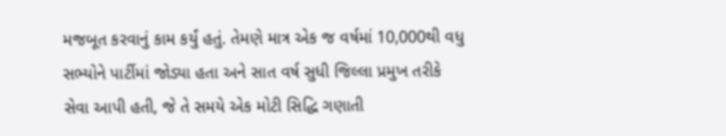મજબૂત કરવાનું કામ કર્યું હતું. તેમણે માત્ર એક જ વર્ષમાં 10,000થી વધુ સભ્યોને પાર્ટીમાં જોડ્યા હતા અને સાત વર્ષ સુધી જિલ્લા પ્રમુખ તરીકે સેવા આપી હતી, જે તે સમયે એક મોટી સિદ્ધિ ગણાતી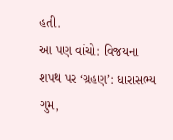હતી.
આ પણ વાંચો: વિજયના શપથ પર ‘ગ્રહણ’: ધારાસભ્ય ગુમ,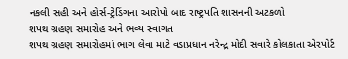નકલી સહી અને હોર્સ-ટ્રેડિંગના આરોપો બાદ રાષ્ટ્રપતિ શાસનની અટકળો
શપથ ગ્રહણ સમારોહ અને ભવ્ય સ્વાગત
શપથ ગ્રહણ સમારોહમાં ભાગ લેવા માટે વડાપ્રધાન નરેન્દ્ર મોદી સવારે કોલકાતા એરપોર્ટ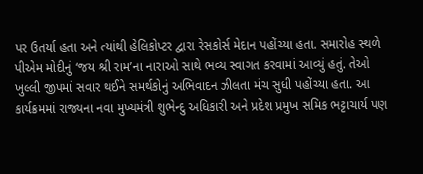પર ઉતર્યા હતા અને ત્યાંથી હેલિકોપ્ટર દ્વારા રેસકોર્સ મેદાન પહોંચ્યા હતા. સમારોહ સ્થળે પીએમ મોદીનું ‘જય શ્રી રામ’ના નારાઓ સાથે ભવ્ય સ્વાગત કરવામાં આવ્યું હતું. તેઓ ખુલ્લી જીપમાં સવાર થઈને સમર્થકોનું અભિવાદન ઝીલતા મંચ સુધી પહોંચ્યા હતા. આ કાર્યક્રમમાં રાજ્યના નવા મુખ્યમંત્રી શુભેન્દુ અધિકારી અને પ્રદેશ પ્રમુખ સમિક ભટ્ટાચાર્ય પણ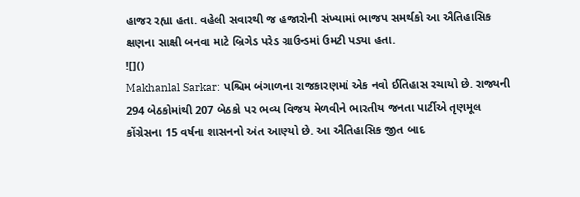હાજર રહ્યા હતા. વહેલી સવારથી જ હજારોની સંખ્યામાં ભાજપ સમર્થકો આ ઐતિહાસિક ક્ષણના સાક્ષી બનવા માટે બ્રિગેડ પરેડ ગ્રાઉન્ડમાં ઉમટી પડ્યા હતા.
![]()
Makhanlal Sarkar: પશ્ચિમ બંગાળના રાજકારણમાં એક નવો ઈતિહાસ રચાયો છે. રાજ્યની 294 બેઠકોમાંથી 207 બેઠકો પર ભવ્ય વિજય મેળવીને ભારતીય જનતા પાર્ટીએ તૃણમૂલ કોંગ્રેસના 15 વર્ષના શાસનનો અંત આણ્યો છે. આ ઐતિહાસિક જીત બાદ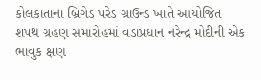કોલકાતાના બ્રિગેડ પરેડ ગ્રાઉન્ડ ખાતે આયોજિત શપથ ગ્રહણ સમારોહમાં વડાપ્રધાન નરેન્દ્ર મોદીની એક ભાવુક ક્ષણ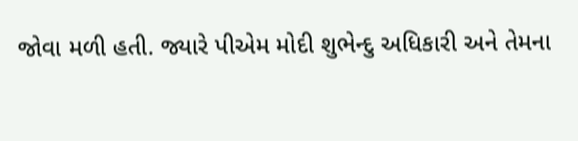જોવા મળી હતી. જ્યારે પીએમ મોદી શુભેન્દુ અધિકારી અને તેમના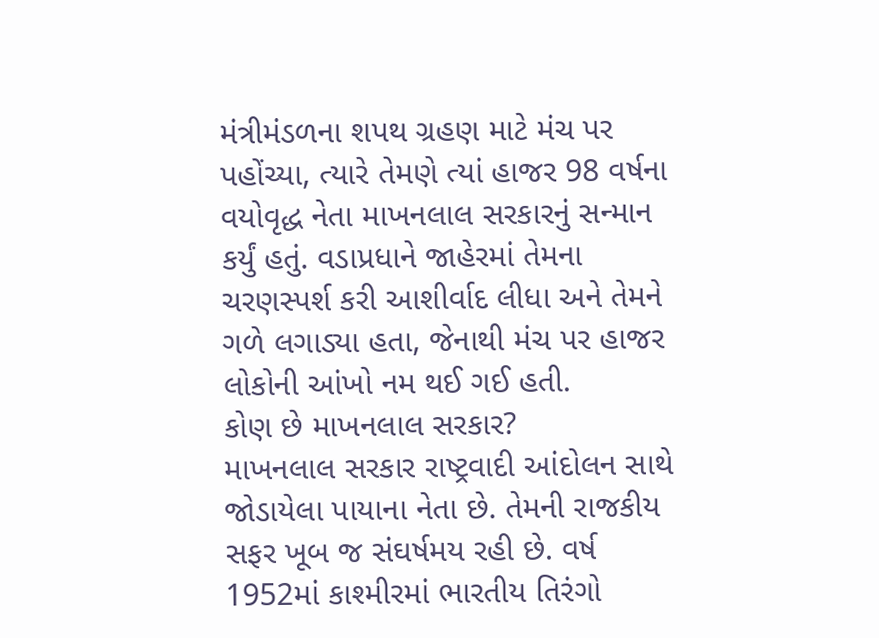મંત્રીમંડળના શપથ ગ્રહણ માટે મંચ પર પહોંચ્યા, ત્યારે તેમણે ત્યાં હાજર 98 વર્ષના વયોવૃદ્ધ નેતા માખનલાલ સરકારનું સન્માન કર્યું હતું. વડાપ્રધાને જાહેરમાં તેમના ચરણસ્પર્શ કરી આશીર્વાદ લીધા અને તેમને ગળે લગાડ્યા હતા, જેનાથી મંચ પર હાજર લોકોની આંખો નમ થઈ ગઈ હતી.
કોણ છે માખનલાલ સરકાર?
માખનલાલ સરકાર રાષ્ટ્રવાદી આંદોલન સાથે જોડાયેલા પાયાના નેતા છે. તેમની રાજકીય સફર ખૂબ જ સંઘર્ષમય રહી છે. વર્ષ 1952માં કાશ્મીરમાં ભારતીય તિરંગો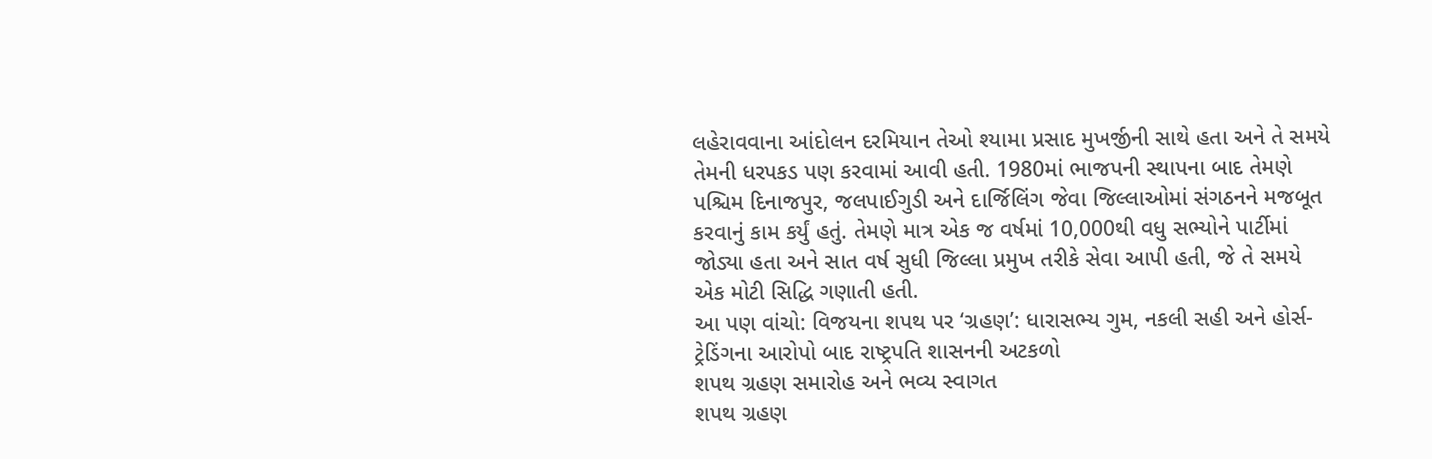લહેરાવવાના આંદોલન દરમિયાન તેઓ શ્યામા પ્રસાદ મુખર્જીની સાથે હતા અને તે સમયે તેમની ધરપકડ પણ કરવામાં આવી હતી. 1980માં ભાજપની સ્થાપના બાદ તેમણે પશ્ચિમ દિનાજપુર, જલપાઈગુડી અને દાર્જિલિંગ જેવા જિલ્લાઓમાં સંગઠનને મજબૂત કરવાનું કામ કર્યું હતું. તેમણે માત્ર એક જ વર્ષમાં 10,000થી વધુ સભ્યોને પાર્ટીમાં જોડ્યા હતા અને સાત વર્ષ સુધી જિલ્લા પ્રમુખ તરીકે સેવા આપી હતી, જે તે સમયે એક મોટી સિદ્ધિ ગણાતી હતી.
આ પણ વાંચો: વિજયના શપથ પર ‘ગ્રહણ’: ધારાસભ્ય ગુમ, નકલી સહી અને હોર્સ-ટ્રેડિંગના આરોપો બાદ રાષ્ટ્રપતિ શાસનની અટકળો
શપથ ગ્રહણ સમારોહ અને ભવ્ય સ્વાગત
શપથ ગ્રહણ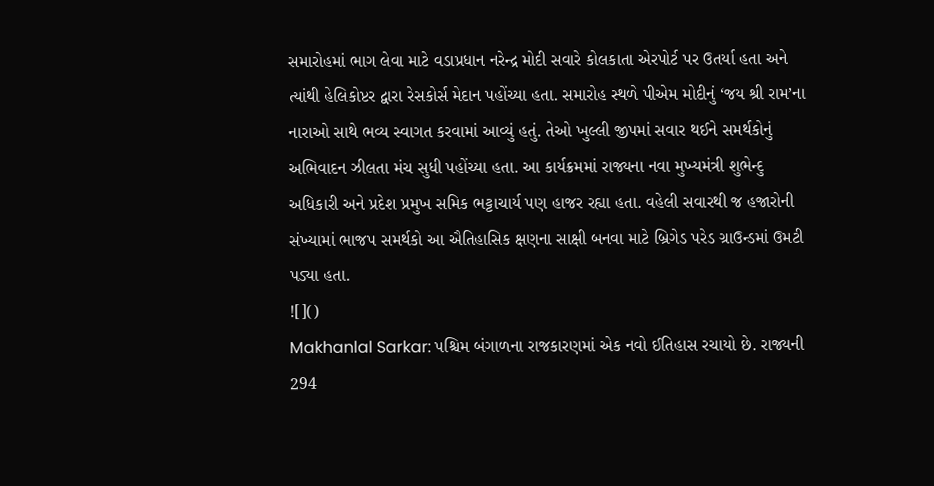સમારોહમાં ભાગ લેવા માટે વડાપ્રધાન નરેન્દ્ર મોદી સવારે કોલકાતા એરપોર્ટ પર ઉતર્યા હતા અને ત્યાંથી હેલિકોપ્ટર દ્વારા રેસકોર્સ મેદાન પહોંચ્યા હતા. સમારોહ સ્થળે પીએમ મોદીનું ‘જય શ્રી રામ’ના નારાઓ સાથે ભવ્ય સ્વાગત કરવામાં આવ્યું હતું. તેઓ ખુલ્લી જીપમાં સવાર થઈને સમર્થકોનું અભિવાદન ઝીલતા મંચ સુધી પહોંચ્યા હતા. આ કાર્યક્રમમાં રાજ્યના નવા મુખ્યમંત્રી શુભેન્દુ અધિકારી અને પ્રદેશ પ્રમુખ સમિક ભટ્ટાચાર્ય પણ હાજર રહ્યા હતા. વહેલી સવારથી જ હજારોની સંખ્યામાં ભાજપ સમર્થકો આ ઐતિહાસિક ક્ષણના સાક્ષી બનવા માટે બ્રિગેડ પરેડ ગ્રાઉન્ડમાં ઉમટી પડ્યા હતા.
![]()
Makhanlal Sarkar: પશ્ચિમ બંગાળના રાજકારણમાં એક નવો ઈતિહાસ રચાયો છે. રાજ્યની 294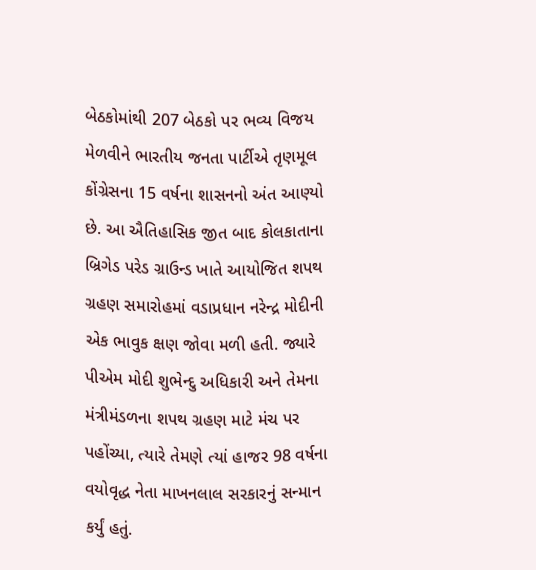બેઠકોમાંથી 207 બેઠકો પર ભવ્ય વિજય મેળવીને ભારતીય જનતા પાર્ટીએ તૃણમૂલ કોંગ્રેસના 15 વર્ષના શાસનનો અંત આણ્યો છે. આ ઐતિહાસિક જીત બાદ કોલકાતાના બ્રિગેડ પરેડ ગ્રાઉન્ડ ખાતે આયોજિત શપથ ગ્રહણ સમારોહમાં વડાપ્રધાન નરેન્દ્ર મોદીની એક ભાવુક ક્ષણ જોવા મળી હતી. જ્યારે પીએમ મોદી શુભેન્દુ અધિકારી અને તેમના મંત્રીમંડળના શપથ ગ્રહણ માટે મંચ પર પહોંચ્યા, ત્યારે તેમણે ત્યાં હાજર 98 વર્ષના વયોવૃદ્ધ નેતા માખનલાલ સરકારનું સન્માન કર્યું હતું.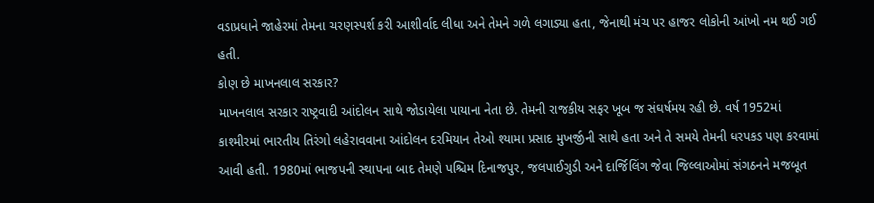વડાપ્રધાને જાહેરમાં તેમના ચરણસ્પર્શ કરી આશીર્વાદ લીધા અને તેમને ગળે લગાડ્યા હતા, જેનાથી મંચ પર હાજર લોકોની આંખો નમ થઈ ગઈ હતી.
કોણ છે માખનલાલ સરકાર?
માખનલાલ સરકાર રાષ્ટ્રવાદી આંદોલન સાથે જોડાયેલા પાયાના નેતા છે. તેમની રાજકીય સફર ખૂબ જ સંઘર્ષમય રહી છે. વર્ષ 1952માં કાશ્મીરમાં ભારતીય તિરંગો લહેરાવવાના આંદોલન દરમિયાન તેઓ શ્યામા પ્રસાદ મુખર્જીની સાથે હતા અને તે સમયે તેમની ધરપકડ પણ કરવામાં આવી હતી. 1980માં ભાજપની સ્થાપના બાદ તેમણે પશ્ચિમ દિનાજપુર, જલપાઈગુડી અને દાર્જિલિંગ જેવા જિલ્લાઓમાં સંગઠનને મજબૂત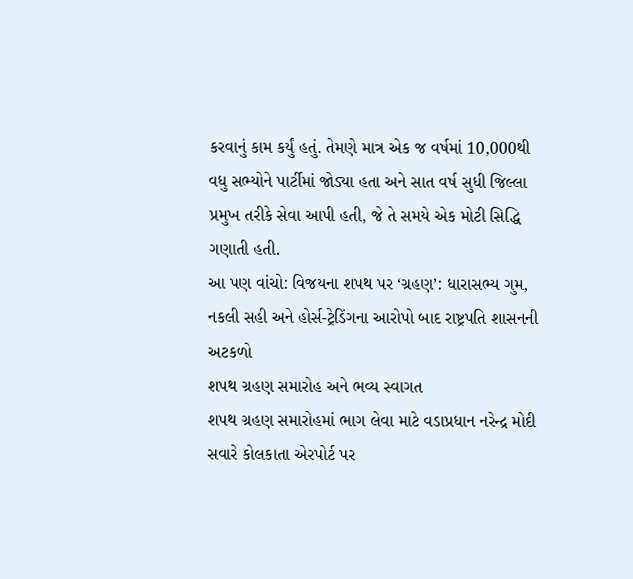કરવાનું કામ કર્યું હતું. તેમણે માત્ર એક જ વર્ષમાં 10,000થી વધુ સભ્યોને પાર્ટીમાં જોડ્યા હતા અને સાત વર્ષ સુધી જિલ્લા પ્રમુખ તરીકે સેવા આપી હતી, જે તે સમયે એક મોટી સિદ્ધિ ગણાતી હતી.
આ પણ વાંચો: વિજયના શપથ પર ‘ગ્રહણ’: ધારાસભ્ય ગુમ, નકલી સહી અને હોર્સ-ટ્રેડિંગના આરોપો બાદ રાષ્ટ્રપતિ શાસનની અટકળો
શપથ ગ્રહણ સમારોહ અને ભવ્ય સ્વાગત
શપથ ગ્રહણ સમારોહમાં ભાગ લેવા માટે વડાપ્રધાન નરેન્દ્ર મોદી સવારે કોલકાતા એરપોર્ટ પર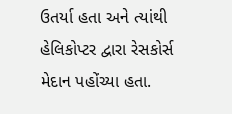ઉતર્યા હતા અને ત્યાંથી હેલિકોપ્ટર દ્વારા રેસકોર્સ મેદાન પહોંચ્યા હતા.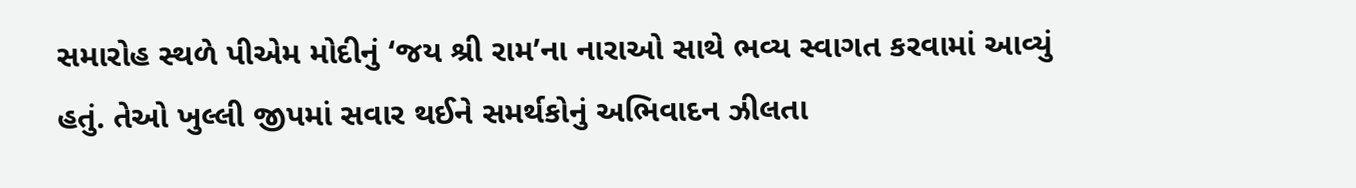સમારોહ સ્થળે પીએમ મોદીનું ‘જય શ્રી રામ’ના નારાઓ સાથે ભવ્ય સ્વાગત કરવામાં આવ્યું હતું. તેઓ ખુલ્લી જીપમાં સવાર થઈને સમર્થકોનું અભિવાદન ઝીલતા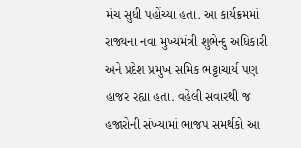મંચ સુધી પહોંચ્યા હતા. આ કાર્યક્રમમાં રાજ્યના નવા મુખ્યમંત્રી શુભેન્દુ અધિકારી અને પ્રદેશ પ્રમુખ સમિક ભટ્ટાચાર્ય પણ હાજર રહ્યા હતા. વહેલી સવારથી જ હજારોની સંખ્યામાં ભાજપ સમર્થકો આ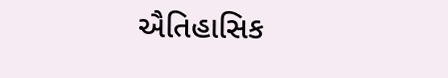ઐતિહાસિક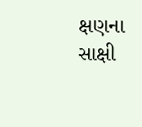ક્ષણના સાક્ષી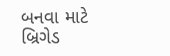બનવા માટે બ્રિગેડ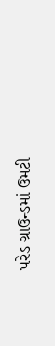પરેડ ગ્રાઉન્ડમાં ઉમટી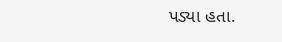પડ્યા હતા.